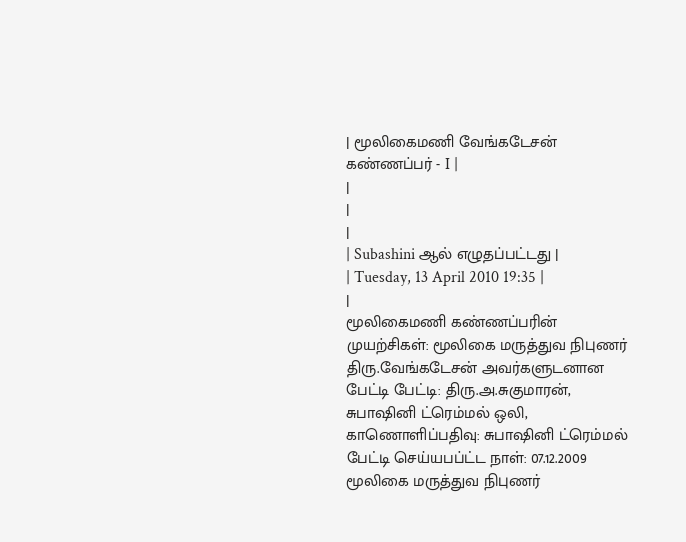| மூலிகைமணி வேங்கடேசன் கண்ணப்பர் - I |
|
|
|
| Subashini ஆல் எழுதப்பட்டது |
| Tuesday, 13 April 2010 19:35 |
|
மூலிகைமணி கண்ணப்பரின் முயற்சிகள்: மூலிகை மருத்துவ நிபுணர் திரு.வேங்கடேசன் அவர்களுடனான பேட்டி பேட்டி: திரு.அ.சுகுமாரன், சுபாஷினி ட்ரெம்மல் ஒலி, காணொளிப்பதிவு: சுபாஷினி ட்ரெம்மல் பேட்டி செய்யபப்ட்ட நாள்: 07.12.2009
மூலிகை மருத்துவ நிபுணர்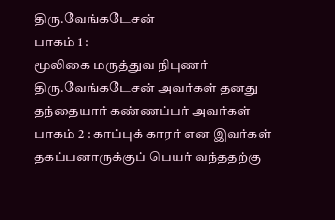திரு.வேங்கடேசன்
பாகம் 1 :
மூலிகை மருத்துவ நிபுணர் திரு.வேங்கடேசன் அவர்கள் தனது தந்தையார் கண்ணப்பர் அவர்கள்
பாகம் 2 : காப்புக் காரர் என இவர்கள் தகப்பனாருக்குப் பெயர் வந்ததற்கு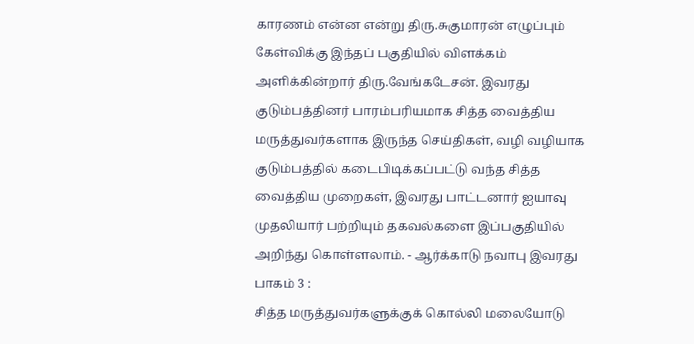காரணம் என்ன என்று திரு.சுகுமாரன் எழுப்பும் கேள்விக்கு இந்தப் பகுதியில் விளக்கம் அளிக்கின்றார் திரு.வேங்கடேசன். இவரது குடும்பத்தினர் பாரம்பரியமாக சித்த வைத்திய மருத்துவர்களாக இருந்த செய்திகள், வழி வழியாக குடும்பத்தில் கடைபிடிக்கப்பட்டு வந்த சித்த வைத்திய முறைகள், இவரது பாட்டனார் ஐயாவு முதலியார் பற்றியும் தகவல்களை இப்பகுதியில் அறிந்து கொள்ளலாம். - ஆர்க்காடு நவாபு இவரது
பாகம் 3 :
சித்த மருத்துவர்களுக்குக் கொல்லி மலையோடு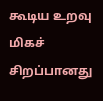கூடிய உறவு மிகச் சிறப்பானது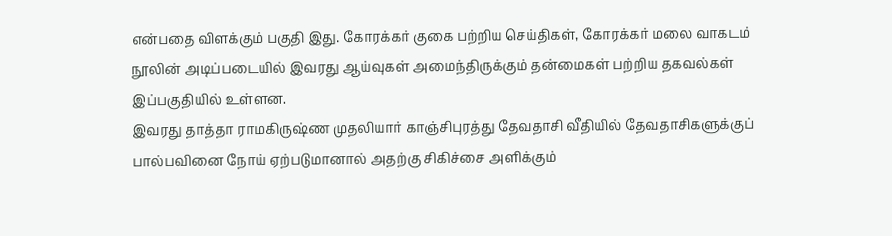என்பதை விளக்கும் பகுதி இது. கோரக்கர் குகை பற்றிய செய்திகள், கோரக்கர் மலை வாகடம் நூலின் அடிப்படையில் இவரது ஆய்வுகள் அமைந்திருக்கும் தன்மைகள் பற்றிய தகவல்கள் இப்பகுதியில் உள்ளன.
இவரது தாத்தா ராமகிருஷ்ண முதலியார் காஞ்சிபுரத்து தேவதாசி வீதியில் தேவதாசிகளுக்குப் பால்பவினை நோய் ஏற்படுமானால் அதற்கு சிகிச்சை அளிக்கும்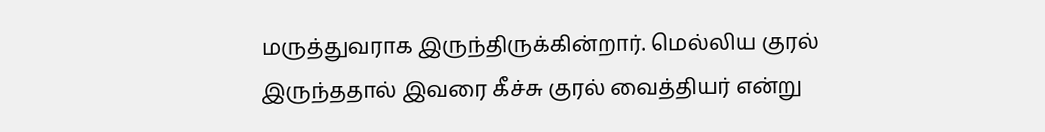மருத்துவராக இருந்திருக்கின்றார். மெல்லிய குரல் இருந்ததால் இவரை கீச்சு குரல் வைத்தியர் என்று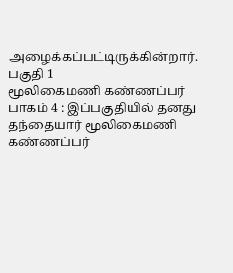அழைக்கப்பட்டிருக்கின்றார்.
பகுதி 1
மூலிகைமணி கண்ணப்பர்
பாகம் 4 : இப்பகுதியில் தனது தந்தையார் மூலிகைமணி கண்ணப்பர்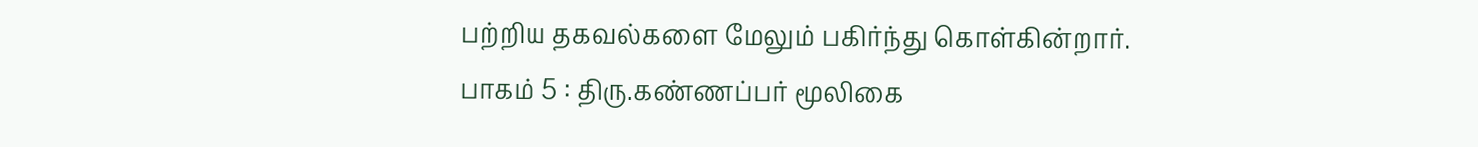பற்றிய தகவல்களை மேலும் பகிர்ந்து கொள்கின்றார்.
பாகம் 5 : திரு.கண்ணப்பர் மூலிகை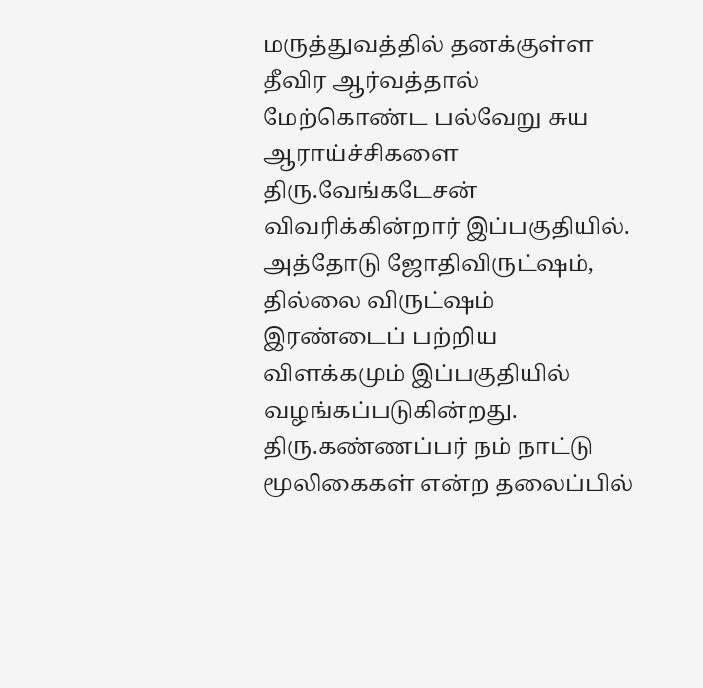மருத்துவத்தில் தனக்குள்ள தீவிர ஆர்வத்தால் மேற்கொண்ட பல்வேறு சுய ஆராய்ச்சிகளை திரு.வேங்கடேசன் விவரிக்கின்றார் இப்பகுதியில். அத்தோடு ஜோதிவிருட்ஷம், தில்லை விருட்ஷம் இரண்டைப் பற்றிய விளக்கமும் இப்பகுதியில் வழங்கப்படுகின்றது. திரு.கண்ணப்பர் நம் நாட்டு மூலிகைகள் என்ற தலைப்பில்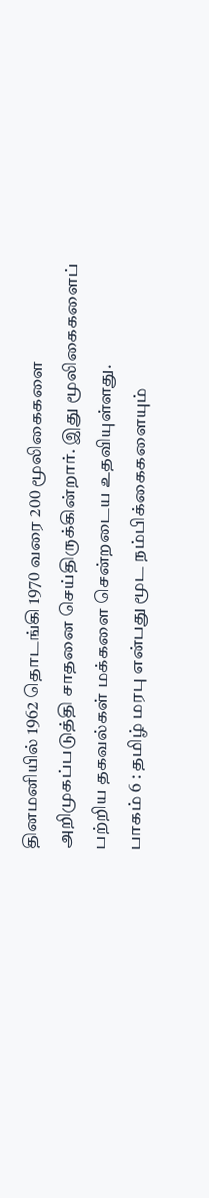தினமனியில் 1962 தொடங்கி 1970 வரை 200 மூலிகைகளை அறிமுகப்படுத்தி சாதனை செய்திருக்கின்றார். இது மூலிகைகளைப் பற்றிய தகவல்கள் மக்களை சென்றடைய உதவியுள்ளது.
பாகம் 6 : தமிழ் மரபு என்பது மூட நம்பிக்கைகளையும்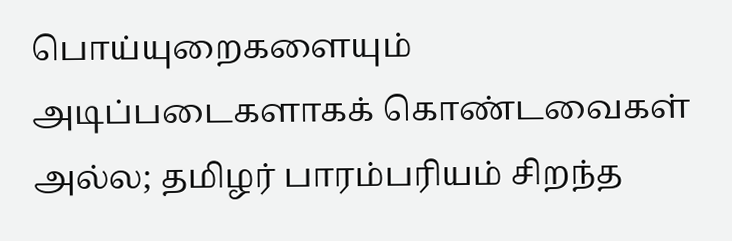பொய்யுறைகளையும் அடிப்படைகளாகக் கொண்டவைகள் அல்ல; தமிழர் பாரம்பரியம் சிறந்த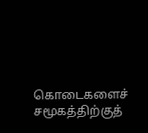கொடைகளைச் சமூகத்திற்குத்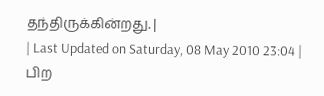தந்திருக்கின்றது. |
| Last Updated on Saturday, 08 May 2010 23:04 |
பிற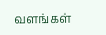வளங்கள்